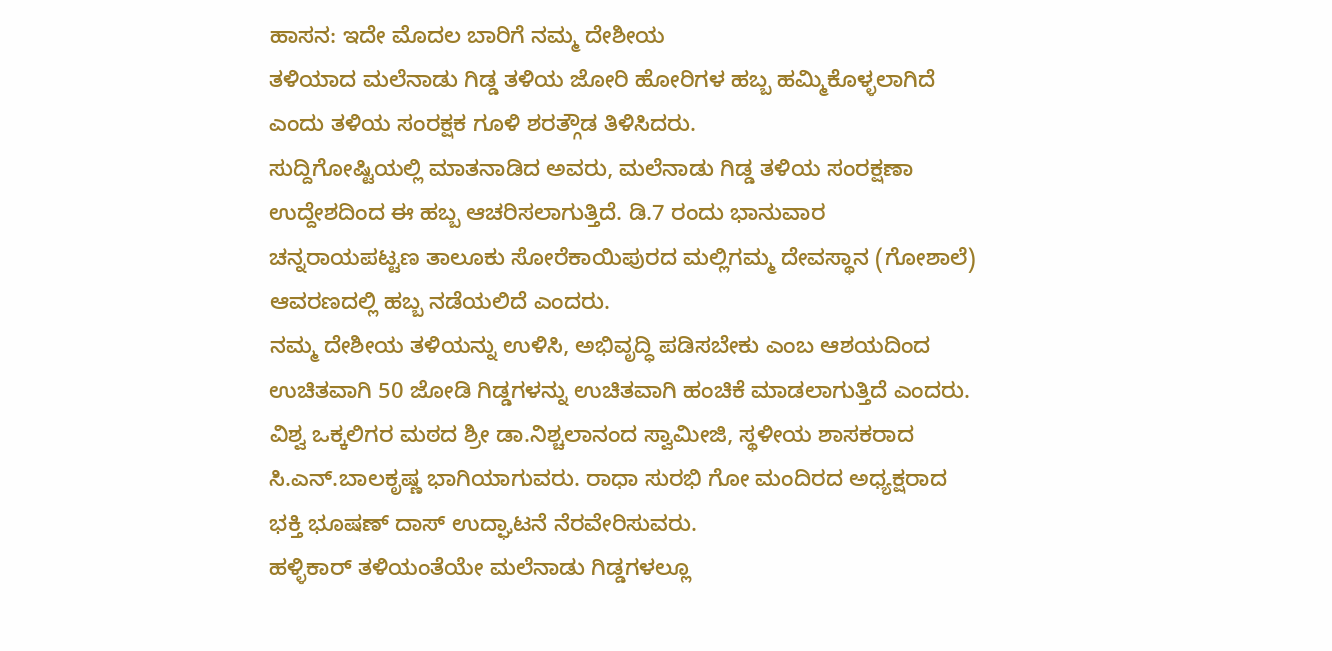ಹಾಸನ: ಇದೇ ಮೊದಲ ಬಾರಿಗೆ ನಮ್ಮ ದೇಶೀಯ
ತಳಿಯಾದ ಮಲೆನಾಡು ಗಿಡ್ಡ ತಳಿಯ ಜೋರಿ ಹೋರಿಗಳ ಹಬ್ಬ ಹಮ್ಮಿಕೊಳ್ಳಲಾಗಿದೆ ಎಂದು ತಳಿಯ ಸಂರಕ್ಷಕ ಗೂಳಿ ಶರತ್ಗೌಡ ತಿಳಿಸಿದರು.
ಸುದ್ದಿಗೋಷ್ಟಿಯಲ್ಲಿ ಮಾತನಾಡಿದ ಅವರು, ಮಲೆನಾಡು ಗಿಡ್ಡ ತಳಿಯ ಸಂರಕ್ಷಣಾ ಉದ್ದೇಶದಿಂದ ಈ ಹಬ್ಬ ಆಚರಿಸಲಾಗುತ್ತಿದೆ. ಡಿ.7 ರಂದು ಭಾನುವಾರ ಚನ್ನರಾಯಪಟ್ಟಣ ತಾಲೂಕು ಸೋರೆಕಾಯಿಪುರದ ಮಲ್ಲಿಗಮ್ಮ ದೇವಸ್ಥಾನ (ಗೋಶಾಲೆ) ಆವರಣದಲ್ಲಿ ಹಬ್ಬ ನಡೆಯಲಿದೆ ಎಂದರು.
ನಮ್ಮ ದೇಶೀಯ ತಳಿಯನ್ನು ಉಳಿಸಿ, ಅಭಿವೃದ್ಧಿ ಪಡಿಸಬೇಕು ಎಂಬ ಆಶಯದಿಂದ ಉಚಿತವಾಗಿ 50 ಜೋಡಿ ಗಿಡ್ಡಗಳನ್ನು ಉಚಿತವಾಗಿ ಹಂಚಿಕೆ ಮಾಡಲಾಗುತ್ತಿದೆ ಎಂದರು.
ವಿಶ್ವ ಒಕ್ಕಲಿಗರ ಮಠದ ಶ್ರೀ ಡಾ.ನಿಶ್ಚಲಾನಂದ ಸ್ವಾಮೀಜಿ, ಸ್ಥಳೀಯ ಶಾಸಕರಾದ ಸಿ.ಎನ್.ಬಾಲಕೃಷ್ಣ ಭಾಗಿಯಾಗುವರು. ರಾಧಾ ಸುರಭಿ ಗೋ ಮಂದಿರದ ಅಧ್ಯಕ್ಷರಾದ ಭಕ್ತಿ ಭೂಷಣ್ ದಾಸ್ ಉದ್ಘಾಟನೆ ನೆರವೇರಿಸುವರು.
ಹಳ್ಳಿಕಾರ್ ತಳಿಯಂತೆಯೇ ಮಲೆನಾಡು ಗಿಡ್ಡಗಳಲ್ಲೂ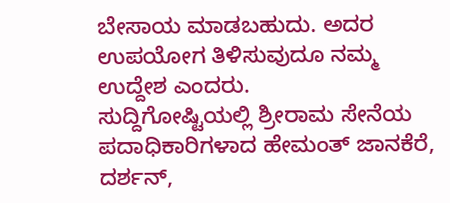ಬೇಸಾಯ ಮಾಡಬಹುದು. ಅದರ ಉಪಯೋಗ ತಿಳಿಸುವುದೂ ನಮ್ಮ ಉದ್ದೇಶ ಎಂದರು.
ಸುದ್ದಿಗೋಷ್ಟಿಯಲ್ಲಿ ಶ್ರೀರಾಮ ಸೇನೆಯ ಪದಾಧಿಕಾರಿಗಳಾದ ಹೇಮಂತ್ ಜಾನಕೆರೆ, ದರ್ಶನ್,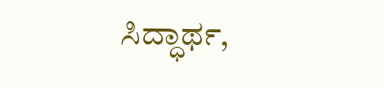ಸಿದ್ಧಾರ್ಥ,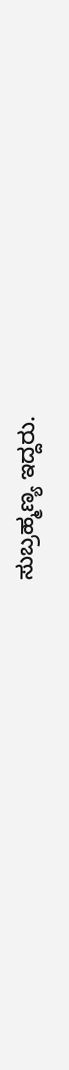ಸುಬ್ರಹ್ಮಣ್ಯ ಇದ್ದರು.